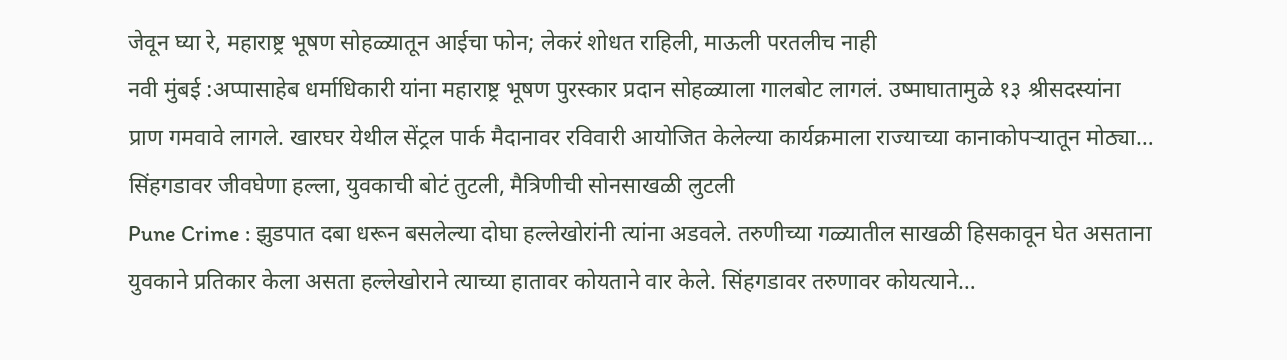जेवून घ्या रे, महाराष्ट्र भूषण सोहळ्यातून आईचा फोन; लेकरं शोधत राहिली, माऊली परतलीच नाही
नवी मुंबई :अप्पासाहेब धर्माधिकारी यांना महाराष्ट्र भूषण पुरस्कार प्रदान सोहळ्याला गालबोट लागलं. उष्माघातामुळे १३ श्रीसदस्यांना प्राण गमवावे लागले. खारघर येथील सेंट्रल पार्क मैदानावर रविवारी आयोजित केलेल्या कार्यक्रमाला राज्याच्या कानाकोपऱ्यातून मोठ्या…
सिंहगडावर जीवघेणा हल्ला, युवकाची बोटं तुटली, मैत्रिणीची सोनसाखळी लुटली
Pune Crime : झुडपात दबा धरून बसलेल्या दोघा हल्लेखोरांनी त्यांना अडवले. तरुणीच्या गळ्यातील साखळी हिसकावून घेत असताना युवकाने प्रतिकार केला असता हल्लेखोराने त्याच्या हातावर कोयताने वार केले. सिंहगडावर तरुणावर कोयत्याने…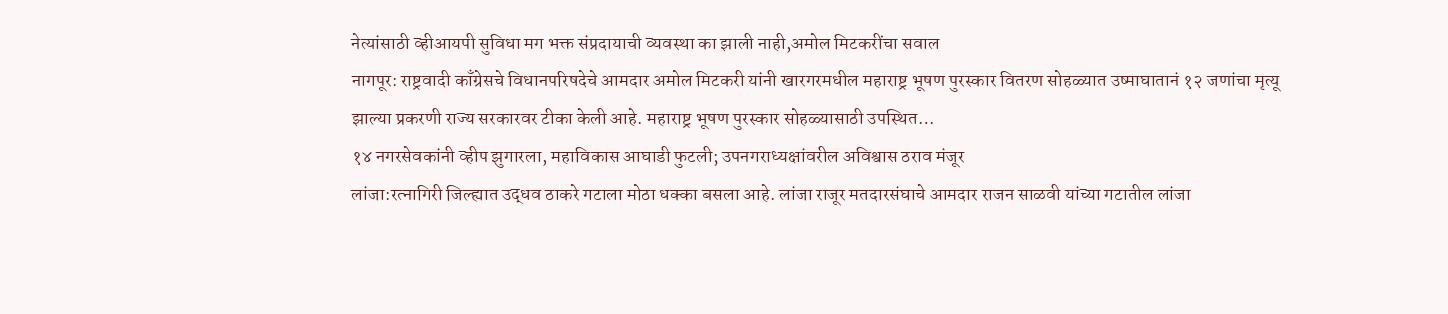नेत्यांसाठी व्हीआयपी सुविधा मग भक्त संप्रदायाची व्यवस्था का झाली नाही,अमोल मिटकरींचा सवाल
नागपूर: राष्ट्रवादी काँग्रेसचे विधानपरिषदेचे आमदार अमोल मिटकरी यांनी खारगरमधील महाराष्ट्र भूषण पुरस्कार वितरण सोहळ्यात उष्माघातानं १२ जणांचा मृत्यू झाल्या प्रकरणी राज्य सरकारवर टीका केली आहे. महाराष्ट्र भूषण पुरस्कार सोहळ्यासाठी उपस्थित…
१४ नगरसेवकांनी व्हीप झुगारला, महाविकास आघाडी फुटली; उपनगराध्यक्षांवरील अविश्वास ठराव मंजूर
लांजा:रत्नागिरी जिल्ह्यात उद्धव ठाकरे गटाला मोठा धक्का बसला आहे. लांजा राजूर मतदारसंघाचे आमदार राजन साळवी यांच्या गटातील लांजा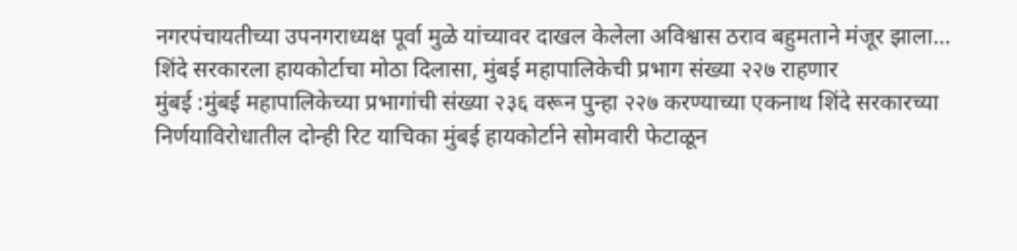नगरपंचायतीच्या उपनगराध्यक्ष पूर्वा मुळे यांच्यावर दाखल केलेला अविश्वास ठराव बहुमताने मंजूर झाला…
शिंदे सरकारला हायकोर्टाचा मोठा दिलासा, मुंबई महापालिकेची प्रभाग संख्या २२७ राहणार
मुंबई :मुंबई महापालिकेच्या प्रभागांची संख्या २३६ वरून पुन्हा २२७ करण्याच्या एकनाथ शिंदे सरकारच्या निर्णयाविरोधातील दोन्ही रिट याचिका मुंबई हायकोर्टाने सोमवारी फेटाळून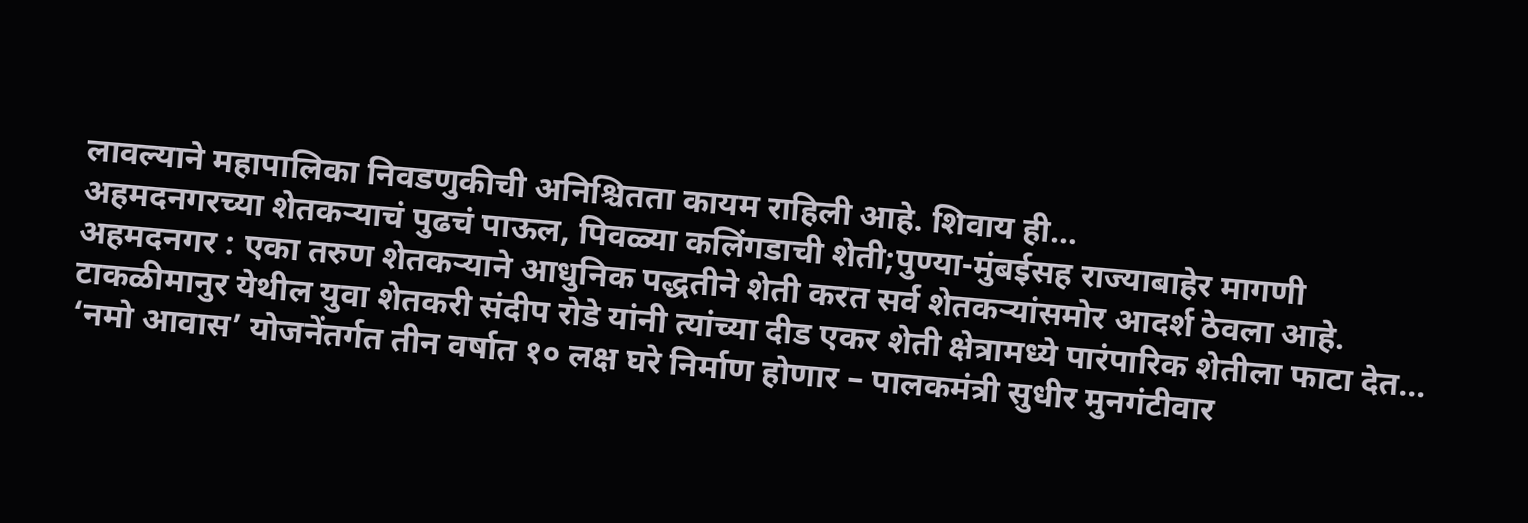लावल्याने महापालिका निवडणुकीची अनिश्चितता कायम राहिली आहे. शिवाय ही…
अहमदनगरच्या शेतकऱ्याचं पुढचं पाऊल, पिवळ्या कलिंगडाची शेती;पुण्या-मुंबईसह राज्याबाहेर मागणी
अहमदनगर : एका तरुण शेतकऱ्याने आधुनिक पद्धतीने शेती करत सर्व शेतकऱ्यांसमोर आदर्श ठेवला आहे. टाकळीमानुर येथील युवा शेतकरी संदीप रोडे यांनी त्यांच्या दीड एकर शेती क्षेत्रामध्ये पारंपारिक शेतीला फाटा देत…
‘नमो आवास’ योजनेंतर्गत तीन वर्षात १० लक्ष घरे निर्माण होणार – पालकमंत्री सुधीर मुनगंटीवार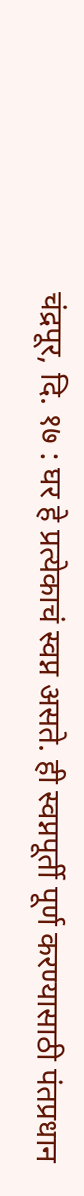चंद्रपूर, दि. १७ : घर हे प्रत्येकाचं स्वप्न असते. ही स्वप्नपूर्ती पूर्ण करण्यासाठी पंतप्रधान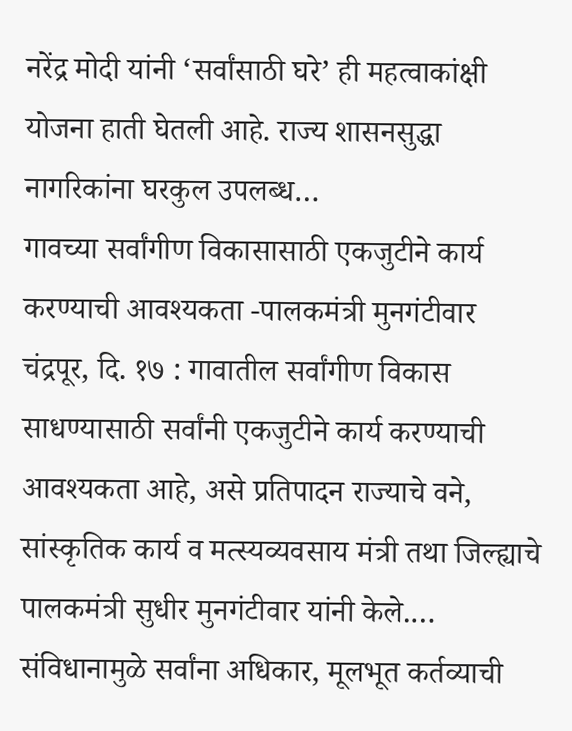नरेंद्र मोदी यांनी ‘सर्वांसाठी घरे’ ही महत्वाकांक्षी योजना हाती घेतली आहे. राज्य शासनसुद्धा नागरिकांना घरकुल उपलब्ध…
गावच्या सर्वांगीण विकासासाठी एकजुटीने कार्य करण्याची आवश्यकता -पालकमंत्री मुनगंटीवार
चंद्रपूर, दि. १७ : गावातील सर्वांगीण विकास साधण्यासाठी सर्वांनी एकजुटीने कार्य करण्याची आवश्यकता आहे, असे प्रतिपादन राज्याचे वने, सांस्कृतिक कार्य व मत्स्यव्यवसाय मंत्री तथा जिल्ह्याचे पालकमंत्री सुधीर मुनगंटीवार यांनी केले.…
संविधानामुळे सर्वांना अधिकार, मूलभूत कर्तव्याची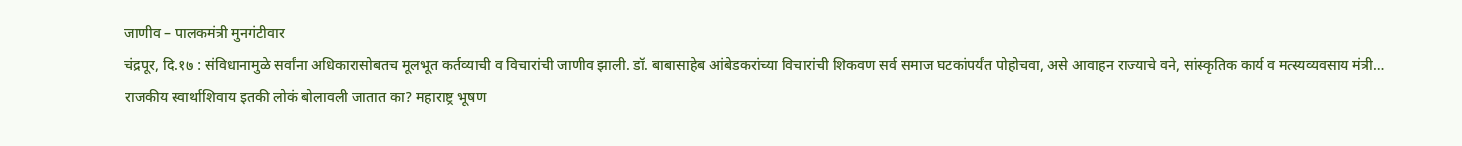जाणीव – पालकमंत्री मुनगंटीवार
चंद्रपूर, दि.१७ : संविधानामुळे सर्वांना अधिकारासोबतच मूलभूत कर्तव्याची व विचारांची जाणीव झाली. डॉ. बाबासाहेब आंबेडकरांच्या विचारांची शिकवण सर्व समाज घटकांपर्यंत पोहोचवा, असे आवाहन राज्याचे वने, सांस्कृतिक कार्य व मत्स्यव्यवसाय मंत्री…
राजकीय स्वार्थाशिवाय इतकी लोकं बोलावली जातात का? महाराष्ट्र भूषण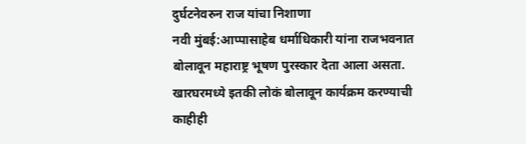दुर्घटनेवरुन राज यांचा निशाणा
नवी मुंबई:आप्पासाहेब धर्माधिकारी यांना राजभवनात बोलावून महाराष्ट्र भूषण पुरस्कार देता आला असता. खारघरमध्ये इतकी लोकं बोलावून कार्यक्रम करण्याची काहीही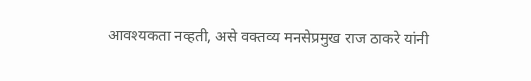आवश्यकता नव्हती, असे वक्तव्य मनसेप्रमुख राज ठाकरे यांनी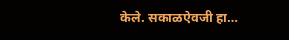केले. सकाळऐवजी हा…